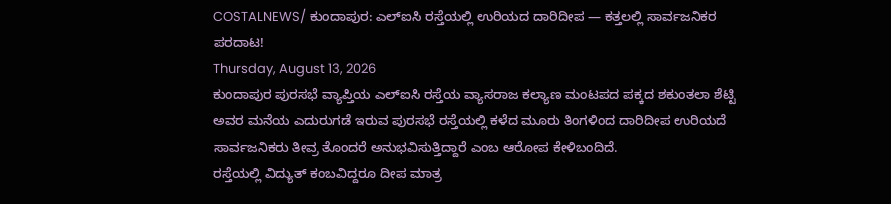COSTALNEWS/ ಕುಂದಾಪುರ: ಎಲ್ಐಸಿ ರಸ್ತೆಯಲ್ಲಿ ಉರಿಯದ ದಾರಿದೀಪ — ಕತ್ತಲಲ್ಲಿ ಸಾರ್ವಜನಿಕರ ಪರದಾಟ!
Thursday, August 13, 2026
ಕುಂದಾಪುರ ಪುರಸಭೆ ವ್ಯಾಪ್ತಿಯ ಎಲ್ಐಸಿ ರಸ್ತೆಯ ವ್ಯಾಸರಾಜ ಕಲ್ಯಾಣ ಮಂಟಪದ ಪಕ್ಕದ ಶಕುಂತಲಾ ಶೆಟ್ಟಿ ಅವರ ಮನೆಯ ಎದುರುಗಡೆ ಇರುವ ಪುರಸಭೆ ರಸ್ತೆಯಲ್ಲಿ ಕಳೆದ ಮೂರು ತಿಂಗಳಿಂದ ದಾರಿದೀಪ ಉರಿಯದೆ ಸಾರ್ವಜನಿಕರು ತೀವ್ರ ತೊಂದರೆ ಅನುಭವಿಸುತ್ತಿದ್ದಾರೆ ಎಂಬ ಆರೋಪ ಕೇಳಿಬಂದಿದೆ.
ರಸ್ತೆಯಲ್ಲಿ ವಿದ್ಯುತ್ ಕಂಬವಿದ್ದರೂ ದೀಪ ಮಾತ್ರ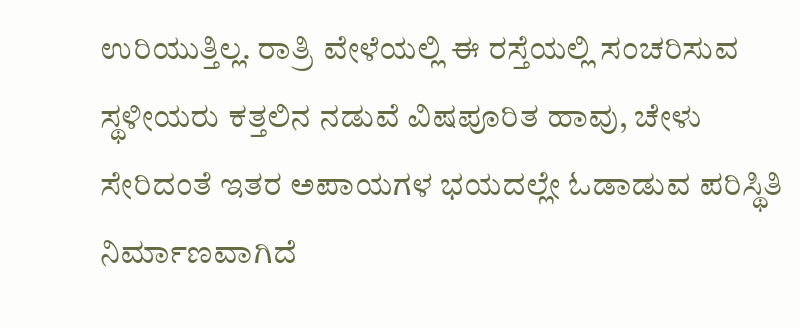ಉರಿಯುತ್ತಿಲ್ಲ. ರಾತ್ರಿ ವೇಳೆಯಲ್ಲಿ ಈ ರಸ್ತೆಯಲ್ಲಿ ಸಂಚರಿಸುವ ಸ್ಥಳೀಯರು ಕತ್ತಲಿನ ನಡುವೆ ವಿಷಪೂರಿತ ಹಾವು, ಚೇಳು ಸೇರಿದಂತೆ ಇತರ ಅಪಾಯಗಳ ಭಯದಲ್ಲೇ ಓಡಾಡುವ ಪರಿಸ್ಥಿತಿ ನಿರ್ಮಾಣವಾಗಿದೆ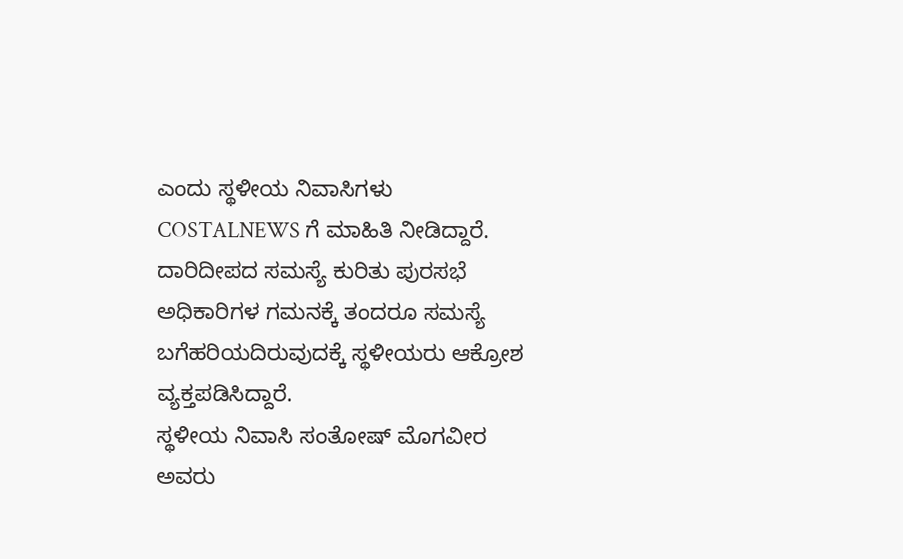ಎಂದು ಸ್ಥಳೀಯ ನಿವಾಸಿಗಳು COSTALNEWS ಗೆ ಮಾಹಿತಿ ನೀಡಿದ್ದಾರೆ.
ದಾರಿದೀಪದ ಸಮಸ್ಯೆ ಕುರಿತು ಪುರಸಭೆ ಅಧಿಕಾರಿಗಳ ಗಮನಕ್ಕೆ ತಂದರೂ ಸಮಸ್ಯೆ ಬಗೆಹರಿಯದಿರುವುದಕ್ಕೆ ಸ್ಥಳೀಯರು ಆಕ್ರೋಶ ವ್ಯಕ್ತಪಡಿಸಿದ್ದಾರೆ.
ಸ್ಥಳೀಯ ನಿವಾಸಿ ಸಂತೋಷ್ ಮೊಗವೀರ ಅವರು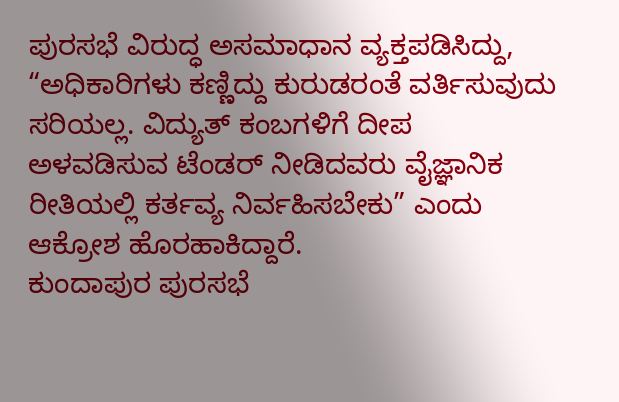ಪುರಸಭೆ ವಿರುದ್ಧ ಅಸಮಾಧಾನ ವ್ಯಕ್ತಪಡಿಸಿದ್ದು,
“ಅಧಿಕಾರಿಗಳು ಕಣ್ಣಿದ್ದು ಕುರುಡರಂತೆ ವರ್ತಿಸುವುದು ಸರಿಯಲ್ಲ. ವಿದ್ಯುತ್ ಕಂಬಗಳಿಗೆ ದೀಪ ಅಳವಡಿಸುವ ಟೆಂಡರ್ ನೀಡಿದವರು ವೈಜ್ಞಾನಿಕ ರೀತಿಯಲ್ಲಿ ಕರ್ತವ್ಯ ನಿರ್ವಹಿಸಬೇಕು” ಎಂದು ಆಕ್ರೋಶ ಹೊರಹಾಕಿದ್ದಾರೆ.
ಕುಂದಾಪುರ ಪುರಸಭೆ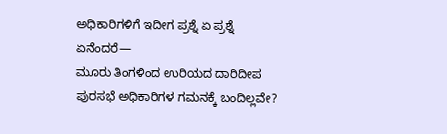ಅಧಿಕಾರಿಗಳಿಗೆ ಇದೀಗ ಪ್ರಶ್ನೆ ಏ ಪ್ರಶ್ನೆ ಏನೆಂದರೆ—
ಮೂರು ತಿಂಗಳಿಂದ ಉರಿಯದ ದಾರಿದೀಪ ಪುರಸಭೆ ಅಧಿಕಾರಿಗಳ ಗಮನಕ್ಕೆ ಬಂದಿಲ್ಲವೇ?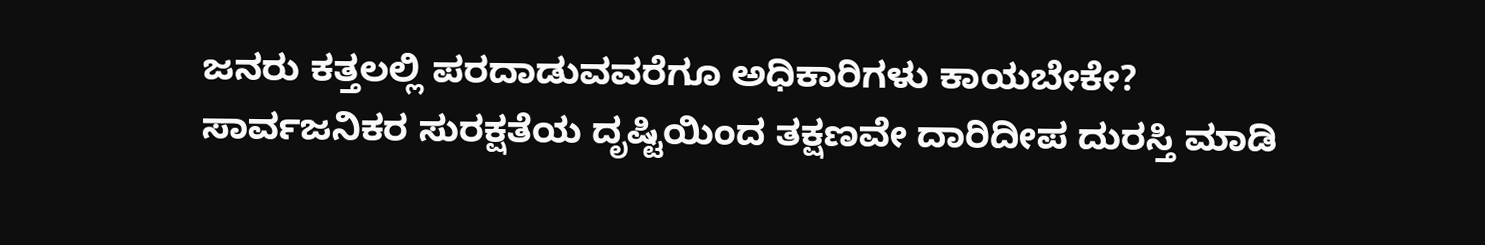ಜನರು ಕತ್ತಲಲ್ಲಿ ಪರದಾಡುವವರೆಗೂ ಅಧಿಕಾರಿಗಳು ಕಾಯಬೇಕೇ?
ಸಾರ್ವಜನಿಕರ ಸುರಕ್ಷತೆಯ ದೃಷ್ಟಿಯಿಂದ ತಕ್ಷಣವೇ ದಾರಿದೀಪ ದುರಸ್ತಿ ಮಾಡಿ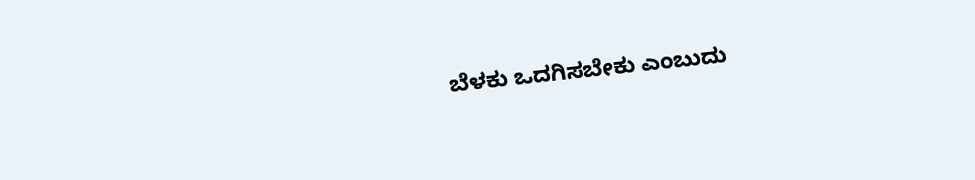ಬೆಳಕು ಒದಗಿಸಬೇಕು ಎಂಬುದು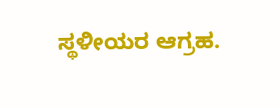ಸ್ಥಳೀಯರ ಆಗ್ರಹ.